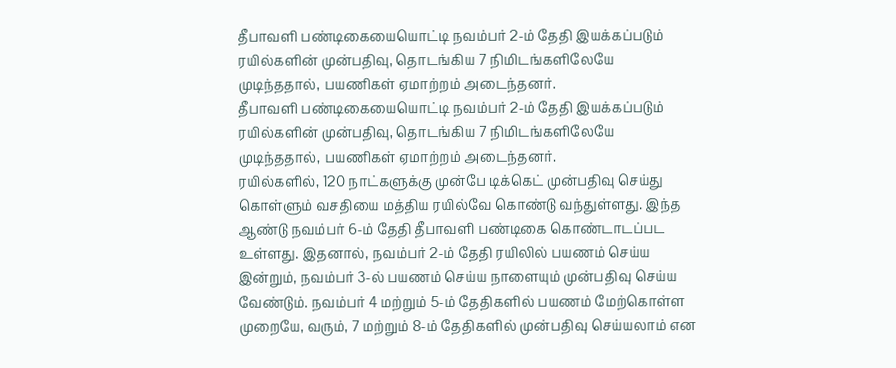தீபாவளி பண்டிகையையொட்டி நவம்பர் 2-ம் தேதி இயக்கப்படும் ரயில்களின் முன்பதிவு, தொடங்கிய 7 நிமிடங்களிலேயே முடிந்ததால், பயணிகள் ஏமாற்றம் அடைந்தனர்.
தீபாவளி பண்டிகையையொட்டி நவம்பர் 2-ம் தேதி இயக்கப்படும் ரயில்களின் முன்பதிவு, தொடங்கிய 7 நிமிடங்களிலேயே முடிந்ததால், பயணிகள் ஏமாற்றம் அடைந்தனர்.
ரயில்களில், 120 நாட்களுக்கு முன்பே டிக்கெட் முன்பதிவு செய்து கொள்ளும் வசதியை மத்திய ரயில்வே கொண்டு வந்துள்ளது. இந்த ஆண்டு நவம்பர் 6-ம் தேதி தீபாவளி பண்டிகை கொண்டாடப்பட உள்ளது. இதனால், நவம்பர் 2-ம் தேதி ரயிலில் பயணம் செய்ய இன்றும், நவம்பர் 3-ல் பயணம் செய்ய நாளையும் முன்பதிவு செய்ய வேண்டும். நவம்பர் 4 மற்றும் 5-ம் தேதிகளில் பயணம் மேற்கொள்ள முறையே, வரும், 7 மற்றும் 8-ம் தேதிகளில் முன்பதிவு செய்யலாம் என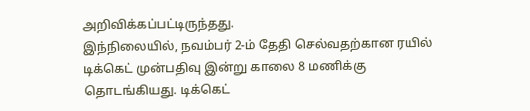அறிவிக்கப்பட்டிருந்தது.
இந்நிலையில், நவம்பர் 2-ம் தேதி செல்வதற்கான ரயில் டிக்கெட் முன்பதிவு இன்று காலை 8 மணிக்கு தொடங்கியது. டிக்கெட்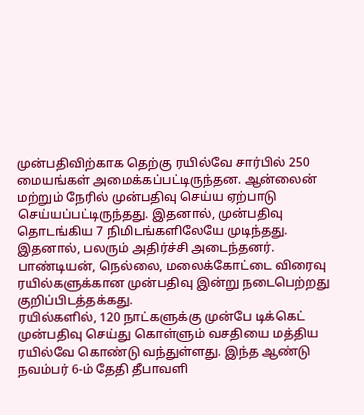முன்பதிவிற்காக தெற்கு ரயில்வே சார்பில் 250 மையங்கள் அமைக்கப்பட்டிருந்தன. ஆன்லைன் மற்றும் நேரில் முன்பதிவு செய்ய ஏற்பாடு செய்யப்பட்டிருந்தது. இதனால், முன்பதிவு தொடங்கிய 7 நிமிடங்களிலேயே முடிந்தது. இதனால், பலரும் அதிர்ச்சி அடைந்தனர். பாண்டியன், நெல்லை, மலைக்கோட்டை விரைவு ரயில்களுக்கான முன்பதிவு இன்று நடைபெற்றது குறிப்பிடத்தக்கது.
ரயில்களில், 120 நாட்களுக்கு முன்பே டிக்கெட் முன்பதிவு செய்து கொள்ளும் வசதியை மத்திய ரயில்வே கொண்டு வந்துள்ளது. இந்த ஆண்டு நவம்பர் 6-ம் தேதி தீபாவளி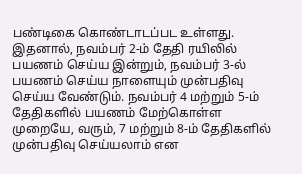பண்டிகை கொண்டாடப்பட உள்ளது. இதனால், நவம்பர் 2-ம் தேதி ரயிலில் பயணம் செய்ய இன்றும், நவம்பர் 3-ல் பயணம் செய்ய நாளையும் முன்பதிவு செய்ய வேண்டும். நவம்பர் 4 மற்றும் 5-ம் தேதிகளில் பயணம் மேற்கொள்ள முறையே, வரும், 7 மற்றும் 8-ம் தேதிகளில் முன்பதிவு செய்யலாம் என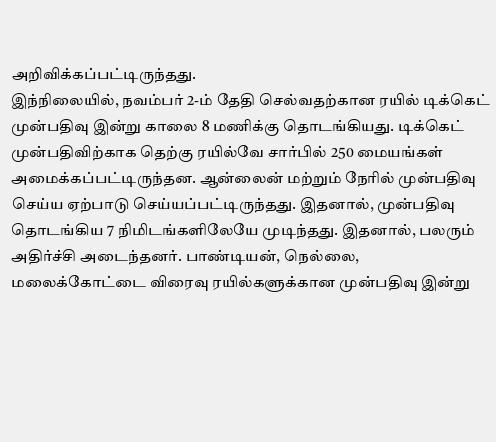அறிவிக்கப்பட்டிருந்தது.
இந்நிலையில், நவம்பர் 2-ம் தேதி செல்வதற்கான ரயில் டிக்கெட் முன்பதிவு இன்று காலை 8 மணிக்கு தொடங்கியது. டிக்கெட் முன்பதிவிற்காக தெற்கு ரயில்வே சார்பில் 250 மையங்கள் அமைக்கப்பட்டிருந்தன. ஆன்லைன் மற்றும் நேரில் முன்பதிவு செய்ய ஏற்பாடு செய்யப்பட்டிருந்தது. இதனால், முன்பதிவு தொடங்கிய 7 நிமிடங்களிலேயே முடிந்தது. இதனால், பலரும் அதிர்ச்சி அடைந்தனர். பாண்டியன், நெல்லை, மலைக்கோட்டை விரைவு ரயில்களுக்கான முன்பதிவு இன்று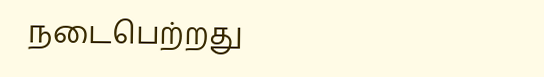நடைபெற்றது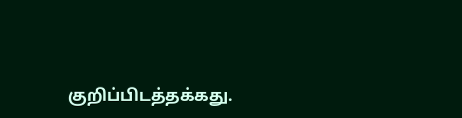குறிப்பிடத்தக்கது.